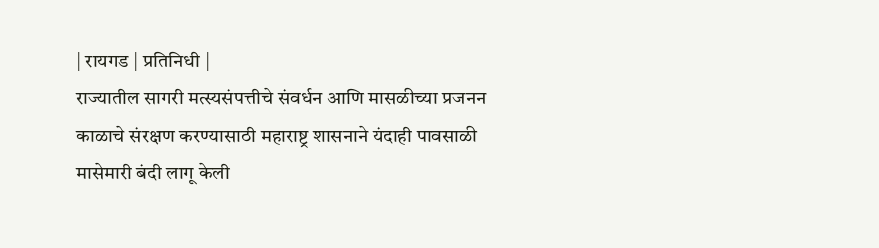| रायगड | प्रतिनिधी |
राज्यातील सागरी मत्स्यसंपत्तीचे संवर्धन आणि मासळीच्या प्रजनन काळाचे संरक्षण करण्यासाठी महाराष्ट्र शासनाने यंदाही पावसाळी मासेमारी बंदी लागू केली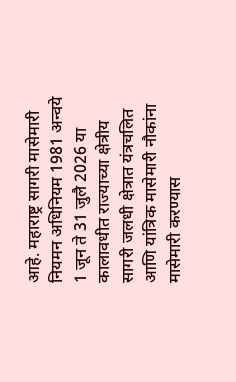आहे. महाराष्ट्र सागरी मासेमारी नियमन अधिनियम 1981 अन्वये 1 जून ते 31 जुलै 2026 या कालावधीत राज्याच्या क्षेत्रीय सागरी जलधी क्षेत्रात यंत्रचलित आणि यांत्रिक मासेमारी नौकांना मासेमारी करण्यास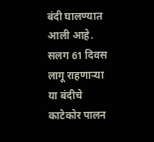बंदी घालण्यात आली आहे. सलग 61 दिवस लागू राहणाऱ्या या बंदीचे काटेकोर पालन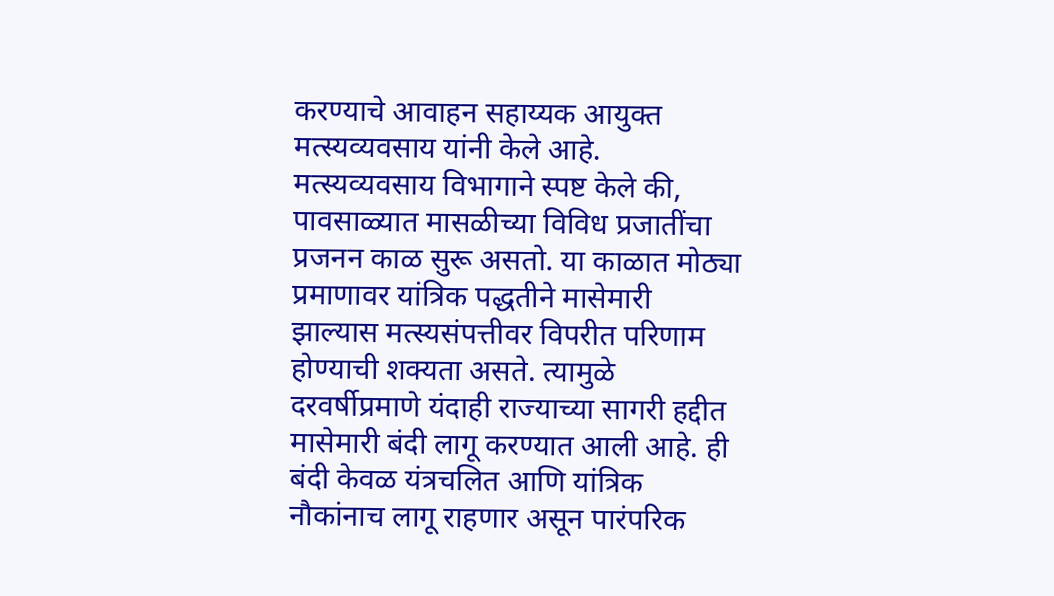करण्याचे आवाहन सहाय्यक आयुक्त मत्स्यव्यवसाय यांनी केले आहे.
मत्स्यव्यवसाय विभागाने स्पष्ट केले की, पावसाळ्यात मासळीच्या विविध प्रजातींचा प्रजनन काळ सुरू असतो. या काळात मोठ्या प्रमाणावर यांत्रिक पद्धतीने मासेमारी झाल्यास मत्स्यसंपत्तीवर विपरीत परिणाम होण्याची शक्यता असते. त्यामुळे दरवर्षीप्रमाणे यंदाही राज्याच्या सागरी हद्दीत मासेमारी बंदी लागू करण्यात आली आहे. ही बंदी केवळ यंत्रचलित आणि यांत्रिक नौकांनाच लागू राहणार असून पारंपरिक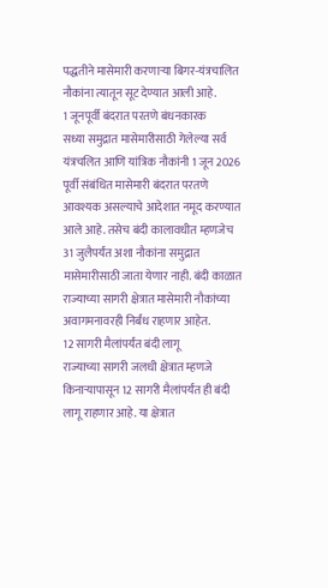पद्धतीने मासेमारी करणाऱ्या बिगर-यंत्रचालित नौकांना त्यातून सूट देण्यात आली आहे.
1 जूनपूर्वी बंदरात परतणे बंधनकारक
सध्या समुद्रात मासेमारीसाठी गेलेल्या सर्व यंत्रचलित आणि यांत्रिक नौकांनी 1 जून 2026 पूर्वी संबंधित मासेमारी बंदरात परतणे आवश्यक असल्याचे आदेशात नमूद करण्यात आले आहे. तसेच बंदी कालावधीत म्हणजेच 31 जुलैपर्यंत अशा नौकांना समुद्रात मासेमारीसाठी जाता येणार नाही. बंदी काळात राज्याच्या सागरी क्षेत्रात मासेमारी नौकांच्या अवागमनावरही निर्बंध राहणार आहेत.
12 सागरी मैलांपर्यंत बंदी लागू
राज्याच्या सागरी जलधी क्षेत्रात म्हणजे किनाऱ्यापासून 12 सागरी मैलांपर्यंत ही बंदी लागू राहणार आहे. या क्षेत्रात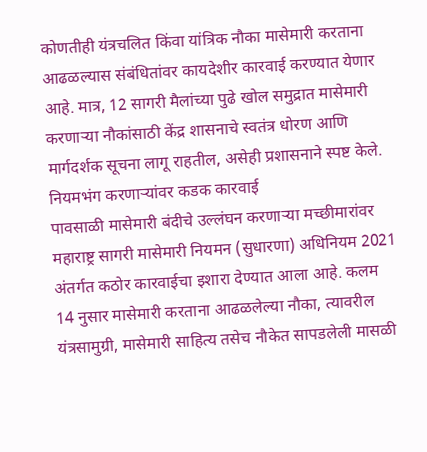कोणतीही यंत्रचलित किंवा यांत्रिक नौका मासेमारी करताना आढळल्यास संबंधितांवर कायदेशीर कारवाई करण्यात येणार आहे. मात्र, 12 सागरी मैलांच्या पुढे खोल समुद्रात मासेमारी करणाऱ्या नौकांसाठी केंद्र शासनाचे स्वतंत्र धोरण आणि मार्गदर्शक सूचना लागू राहतील, असेही प्रशासनाने स्पष्ट केले.
नियमभंग करणाऱ्यांवर कडक कारवाई
पावसाळी मासेमारी बंदीचे उल्लंघन करणाऱ्या मच्छीमारांवर महाराष्ट्र सागरी मासेमारी नियमन (सुधारणा) अधिनियम 2021 अंतर्गत कठोर कारवाईचा इशारा देण्यात आला आहे. कलम 14 नुसार मासेमारी करताना आढळलेल्या नौका, त्यावरील यंत्रसामुग्री, मासेमारी साहित्य तसेच नौकेत सापडलेली मासळी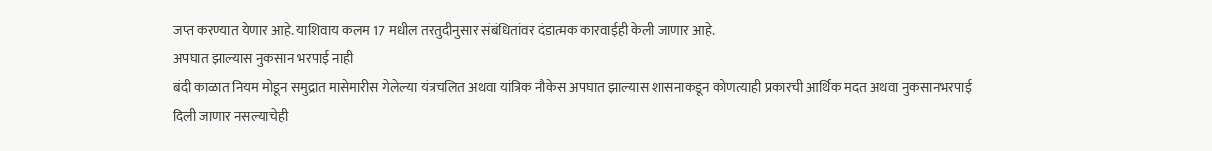जप्त करण्यात येणार आहे. याशिवाय कलम 17 मधील तरतुदीनुसार संबंधितांवर दंडात्मक कारवाईही केली जाणार आहे.
अपघात झाल्यास नुकसान भरपाई नाही
बंदी काळात नियम मोडून समुद्रात मासेमारीस गेलेल्या यंत्रचलित अथवा यांत्रिक नौकेस अपघात झाल्यास शासनाकडून कोणत्याही प्रकारची आर्थिक मदत अथवा नुकसानभरपाई दिली जाणार नसल्याचेही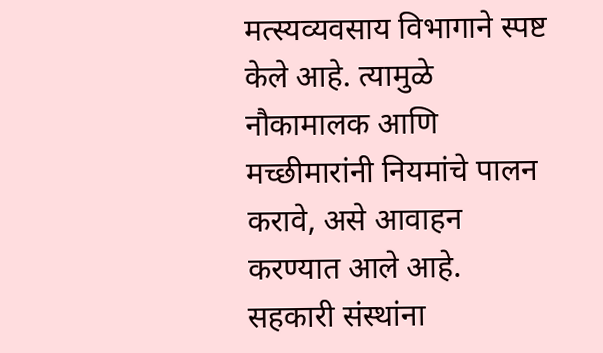मत्स्यव्यवसाय विभागाने स्पष्ट केले आहे. त्यामुळे नौकामालक आणि मच्छीमारांनी नियमांचे पालन करावे, असे आवाहन करण्यात आले आहे.
सहकारी संस्थांना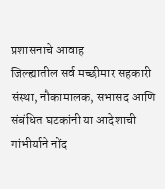प्रशासनाचे आवाह
जिल्ह्यातील सर्व मच्छीमार सहकारी संस्था, नौकामालक, सभासद आणि संबंधित घटकांनी या आदेशाची गांभीर्याने नोंद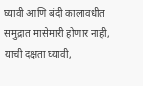घ्यावी आणि बंदी कालावधीत समुद्रात मासेमारी होणार नाही, याची दक्षता घ्यावी,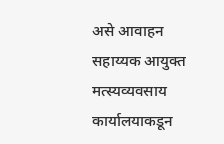असे आवाहन सहाय्यक आयुक्त मत्स्यव्यवसाय कार्यालयाकडून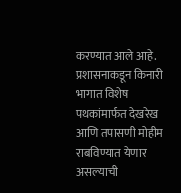करण्यात आले आहे. प्रशासनाकडून किनारी भागात विशेष पथकांमार्फत देखरेख आणि तपासणी मोहीम राबविण्यात येणार असल्याची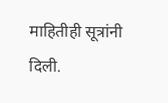माहितीही सूत्रांनी दिली.